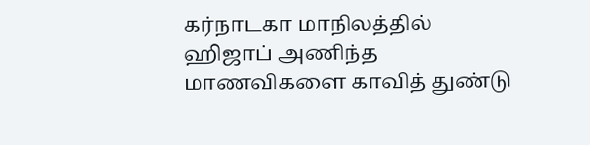கர்நாடகா மாநிலத்தில் ஹிஜாப் அணிந்த மாணவிகளை காவித் துண்டு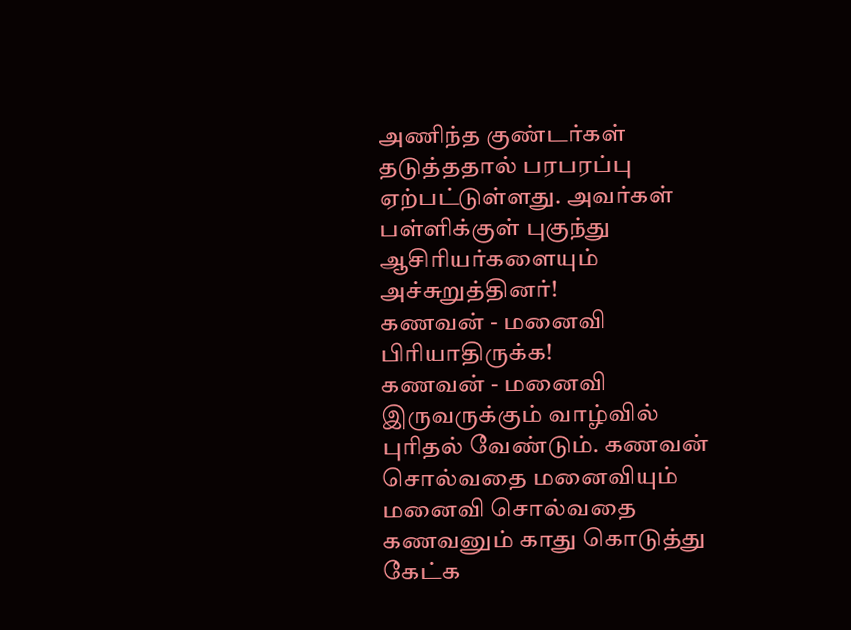அணிந்த குண்டர்கள் தடுத்ததால் பரபரப்பு ஏற்பட்டுள்ளது. அவர்கள் பள்ளிக்குள் புகுந்து ஆசிரியர்களையும் அச்சுறுத்தினர்!
கணவன் - மனைவி பிரியாதிருக்க!
கணவன் - மனைவி இருவருக்கும் வாழ்வில் புரிதல் வேண்டும். கணவன் சொல்வதை மனைவியும் மனைவி சொல்வதை கணவனும் காது கொடுத்து கேட்க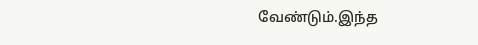வேண்டும்.இந்த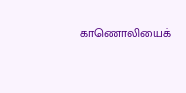காணொலியைக்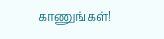காணுங்கள்!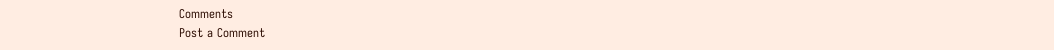Comments
Post a Comment